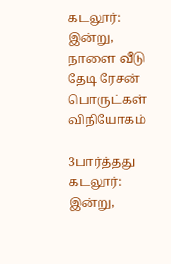கடலூர்: இன்று, நாளை வீடு தேடி ரேசன் பொருட்கள் விநியோகம்

3பார்த்தது
கடலூர்: இன்று,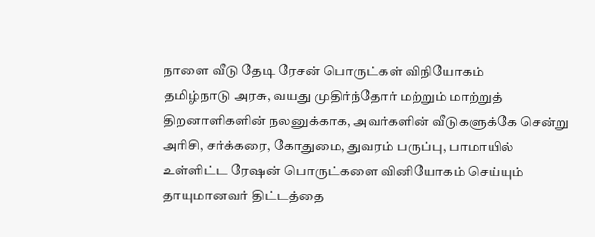நாளை வீடு தேடி ரேசன் பொருட்கள் விநியோகம்
தமிழ்நாடு அரசு, வயது முதிர்ந்தோர் மற்றும் மாற்றுத் திறனாளிகளின் நலனுக்காக, அவர்களின் வீடுகளுக்கே சென்று அரிசி, சர்க்கரை, கோதுமை, துவரம் பருப்பு, பாமாயில் உள்ளிட்ட ரேஷன் பொருட்களை வினியோகம் செய்யும் தாயுமானவர் திட்டத்தை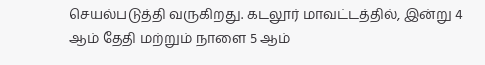செயல்படுத்தி வருகிறது. கடலூர் மாவட்டத்தில், இன்று 4 ஆம் தேதி மற்றும் நாளை 5 ஆம்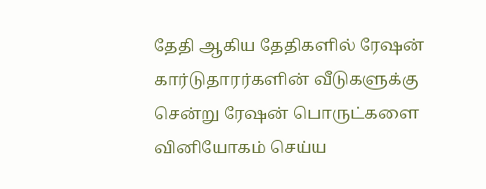தேதி ஆகிய தேதிகளில் ரேஷன் கார்டுதாரர்களின் வீடுகளுக்கு சென்று ரேஷன் பொருட்களை வினியோகம் செய்ய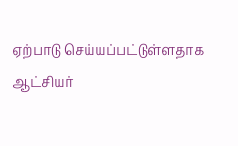ஏற்பாடு செய்யப்பட்டுள்ளதாக ஆட்சியர்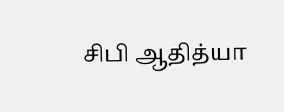சிபி ஆதித்யா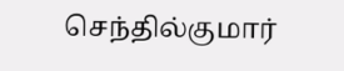செந்தில்குமார்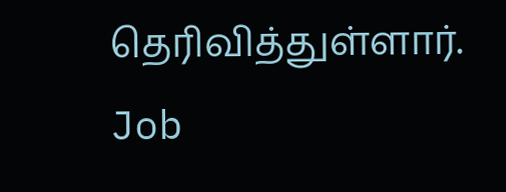தெரிவித்துள்ளார்.
Job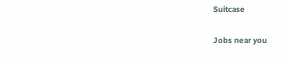Suitcase

Jobs near you